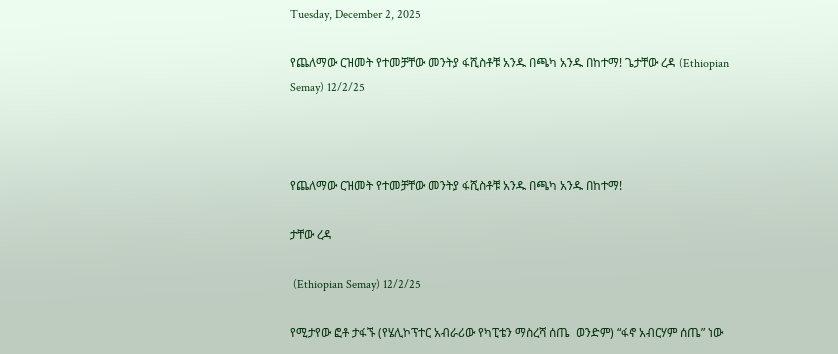Tuesday, December 2, 2025

የጨለማው ርዝመት የተመቻቸው መንትያ ፋሺስቶቹ አንዱ በጫካ አንዱ በከተማ! ጌታቸው ረዳ (Ethiopian Semay) 12/2/25



የጨለማው ርዝመት የተመቻቸው መንትያ ፋሺስቶቹ አንዱ በጫካ አንዱ በከተማ!

ታቸው ረዳ

 (Ethiopian Semay) 12/2/25

የሚታየው ፎቶ ታፋኙ (የሄሊኮፕተር አብራሪው የካፒቴን ማስረሻ ሰጤ  ወንድም) “ፋኖ አብርሃም ሰጤ” ነው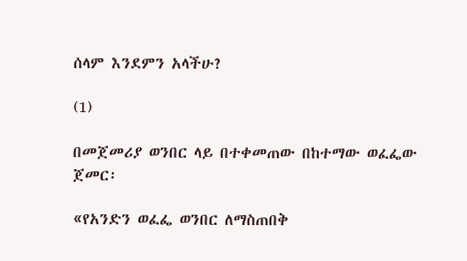ሰላም እንደምን አላችሁ?

(1)

በመጀመሪያ ወንበር ላይ በተቀመጠው በከተማው ወፈፌው ጀመር፡

«የአንድን ወፈፌ ወንበር ለማስጠበቅ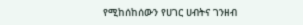የሚከሰከሰውን የሀገር ሀብትና ገንዘብ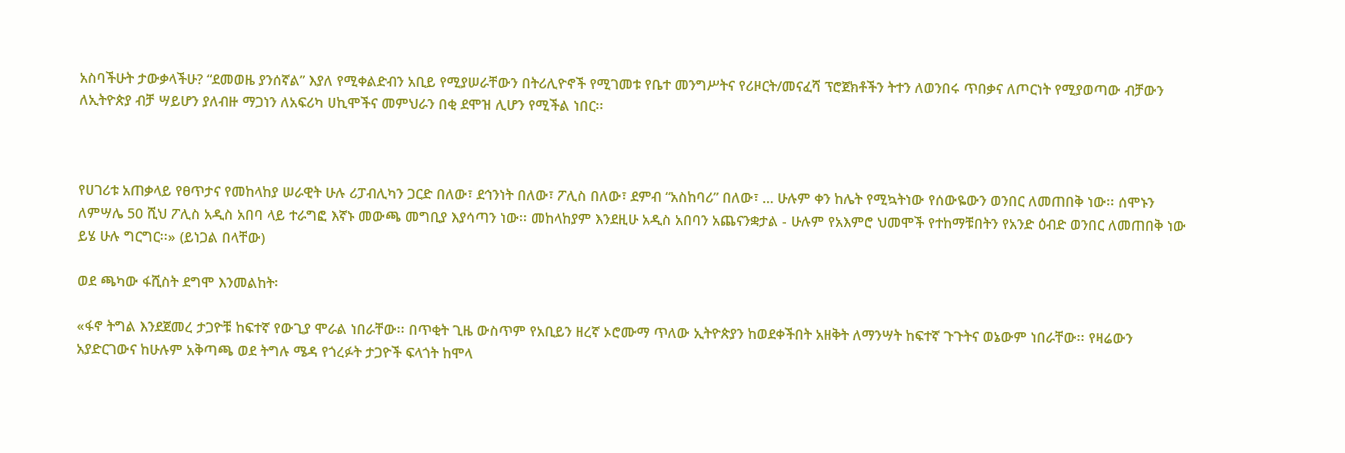አስባችሁት ታውቃላችሁ? “ደመወዜ ያንሰኛል” እያለ የሚቀልድብን አቢይ የሚያሠራቸውን በትሪሊዮኖች የሚገመቱ የቤተ መንግሥትና የሪዞርት/መናፈሻ ፕሮጀክቶችን ትተን ለወንበሩ ጥበቃና ለጦርነት የሚያወጣው ብቻውን ለኢትዮጵያ ብቻ ሣይሆን ያለብዙ ማጋነን ለአፍሪካ ሀኪሞችና መምህራን በቂ ደሞዝ ሊሆን የሚችል ነበር፡፡



የሀገሪቱ አጠቃላይ የፀጥታና የመከላከያ ሠራዊት ሁሉ ሪፓብሊካን ጋርድ በለው፣ ደኅንነት በለው፣ ፖሊስ በለው፣ ደምብ “አስከባሪ” በለው፣ … ሁሉም ቀን ከሌት የሚኳትነው የሰውዬውን ወንበር ለመጠበቅ ነው፡፡ ሰሞኑን ለምሣሌ 50 ሺህ ፖሊስ አዲስ አበባ ላይ ተራግፎ እኛኑ መውጫ መግቢያ እያሳጣን ነው፡፡ መከላከያም እንደዚሁ አዲስ አበባን አጨናንቋታል - ሁሉም የአእምሮ ህመሞች የተከማቹበትን የአንድ ዕብድ ወንበር ለመጠበቅ ነው ይሄ ሁሉ ግርግር፡፡» (ይነጋል በላቸው)

ወደ ጫካው ፋሺስት ደግሞ እንመልከት፡

«ፋኖ ትግል እንደጀመረ ታጋዮቹ ከፍተኛ የውጊያ ሞራል ነበራቸው፡፡ በጥቂት ጊዜ ውስጥም የአቢይን ዘረኛ ኦሮሙማ ጥለው ኢትዮጵያን ከወደቀችበት አዘቅት ለማንሣት ከፍተኛ ጉጉትና ወኔውም ነበራቸው፡፡ የዛሬውን አያድርገውና ከሁሉም አቅጣጫ ወደ ትግሉ ሜዳ የጎረፉት ታጋዮች ፍላጎት ከሞላ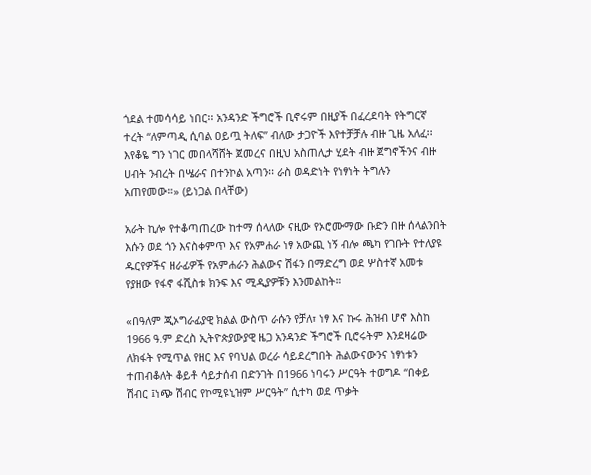ጎደል ተመሳሳይ ነበር፡፡ አንዳንድ ችግሮች ቢኖሩም በዚያች በፈረደባት የትግርኛ ተረት “ለምጣዲ ሲባል ዐይጧ ትለፍ” ብለው ታጋዮች እየተቻቻሉ ብዙ ጊዜ አለፈ፡፡ እየቆዬ ግን ነገር መበላሻሸት ጀመረና በዚህ አስጠሊታ ሂደት ብዙ ጀግኖችንና ብዙ ሀብት ንብረት በሤራና በተንኮል አጣን፡፡ ራስ ወዳድነት የነፃነት ትግሉን አጠየመው።» (ይነጋል በላቸው)

አራት ኪሎ የተቆጣጠረው ከተማ ሰላለው ናዚው የኦሮሙማው ቡድን በዙ ሰላልንበት እሱን ወደ ጎን እናስቀምጥ እና የአምሐራ ነፃ አውጪ ነኝ ብሎ ጫካ የገቡት የተለያዩ ዱርየዎችና ዘራፊዎች የአምሐራን ሕልውና ሽፋን በማድረግ ወደ ሦስተኛ አመቱ የያዘው የፋኖ ፋሺስቱ ክንፍ እና ሚዲያዎቹን እንመልከት።

«በዓለም ጂኦግራፊያዊ ክልል ውስጥ ራሱን የቻለ፣ ነፃ እና ኩሩ ሕዝብ ሆኖ እስከ 1966 ዓ.ም ድረስ ኢትዮጵያውያዊ ዜጋ አንዳንድ ችግሮች ቢሮሩትም እንደዛሬው ለክፋት የሚጥል የዘር እና የባህል ወረራ ሳይደረግበት ሕልውናውንና ነፃነቱን ተጠብቆለት ቆይቶ ሳይታሰብ በድንገት በ1966 ነባሩን ሥርዓት ተወግዶ “በቀይ ሽብር ፤ነጭ ሽብር የኮሚዩኒዝም ሥርዓት” ሲተካ ወደ ጥቃት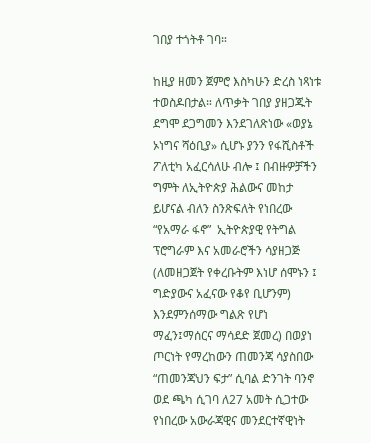ገበያ ተጎትቶ ገባ።

ከዚያ ዘመን ጀምሮ እስካሁን ድረስ ነጻነቱ ተወስዶበታል። ለጥቃት ገበያ ያዘጋጁት ደግሞ ደጋግመን እንደገለጽነው «ወያኔ ኦነግና ሻዕቢያ» ሲሆኑ ያንን የፋሺስቶች ፖለቲካ አፈርሳለሁ ብሎ ፤ በብዙዎቻችን  ግምት ለኢትዮጵያ ሕልውና መከታ ይሆናል ብለን ስንጽፍለት የነበረው “የአማራ ፋኖ”  ኢትዮጵያዊ የትግል ፕሮግራም እና አመራሮችን ሳያዘጋጅ (ለመዘጋጀት የቀረቡትም እነሆ ሰሞኑን ፤ ግድያውና አፈናው የቆየ ቢሆንም) እንደምንሰማው ግልጽ የሆነ ማፈን፤ማሰርና ማሳደድ ጀመረ) በወያነ ጦርነት የማረከውን ጠመንጃ ሳያስበው “ጠመንጃህን ፍታ” ሲባል ድንገት ባንኖ ወደ ጫካ ሲገባ ለ27 አመት ሲጋተው የነበረው አውራጃዊና መንደርተኛዊነት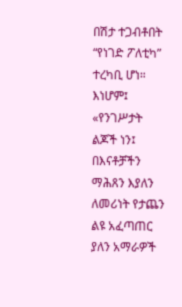በሽታ ተጋብቶበት  “የነገድ ፖለቲካ” ተረካቢ ሆነ። እነሆም፤ «የንገሥታት ልጆች ነን፤ በእናቶቻችን ማሕጸን እያለን ለመሪነት የታጨን ልዩ አፈጣጠር ያለን አማራዎች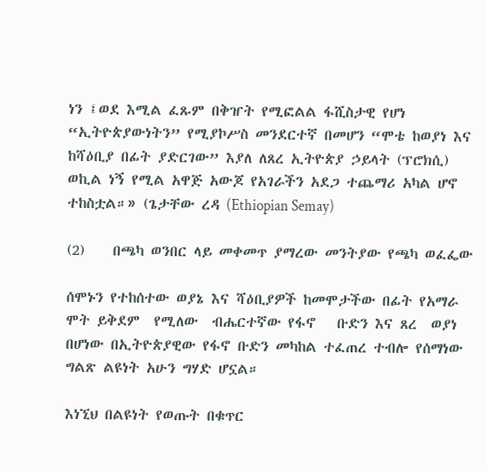ነን ፤ወደ እሚል ፈጹም በቅዠት የሚፎልል ፋሺስታዊ የሆነ “ኢትዮጵያውነትን” የሚያኮሥስ መንደርተኛ በመሆን “ሞቴ ከወያነ እና ከሻዕቢያ በፊት ያድርገው” እያለ ለጸረ ኢትዮጵያ ኃይላት (ፕሮክሲ) ወኪል ነኝ የሚል አዋጅ አውጆ የአገራችን አደጋ ተጨማሪ አካል ሆኖ ተከስቷል።» (ጌታቸው ረዳ (Ethiopian Semay)

(2)    በጫካ ወንበር ላይ መቀመጥ ያማረው መንትያው የጫካ ወፈፌው

ሰሞኑን የተከሰተው ወያኔ እና ሻዕቢያዎች ከመሞታችው በፊት የአማራ ሞት ይቅደም  የሚለው  ብሔርተኛው የፋኖ   ቡድን እና ጸረ  ወያነ በሆነው በኢትዮጵያዊው የፋኖ ቡድን መካከል ተፈጠረ ተብሎ የሰማነው ግልጽ ልዩነት አሁን ግሃድ ሆኗል።

እነኚህ በልዩነት የወጡት በቁጥር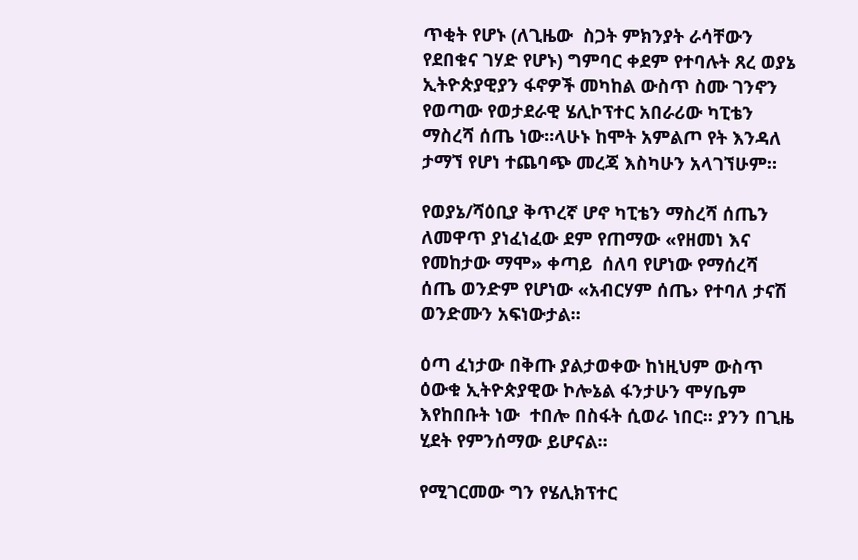ጥቂት የሆኑ (ለጊዜው  ስጋት ምክንያት ራሳቸውን የደበቁና ገሃድ የሆኑ) ግምባር ቀደም የተባሉት ጸረ ወያኔ ኢትዮጵያዊያን ፋኖዎች መካከል ውስጥ ስሙ ገንኖን የወጣው የወታደራዊ ሄሊኮፕተር አበራሪው ካፒቴን ማስረሻ ሰጤ ነው።ላሁኑ ከሞት አምልጦ የት እንዳለ ታማኘ የሆነ ተጨባጭ መረጃ እስካሁን አላገኘሁም።

የወያኔ/ሻዕቢያ ቅጥረኛ ሆኖ ካፒቴን ማስረሻ ሰጤን ለመዋጥ ያነፈነፈው ደም የጠማው «የዘመነ እና የመከታው ማሞ» ቀጣይ  ሰለባ የሆነው የማሰረሻ ሰጤ ወንድም የሆነው «አብርሃም ሰጤ› የተባለ ታናሽ ወንድሙን አፍነውታል።

ዕጣ ፈነታው በቅጡ ያልታወቀው ከነዚህም ውስጥ ዕውቁ ኢትዮጵያዊው ኮሎኔል ፋንታሁን ሞሃቤም እየከበቡት ነው  ተበሎ በስፋት ሲወራ ነበር። ያንን በጊዜ ሂደት የምንሰማው ይሆናል።

የሚገርመው ግን የሄሊክፕተር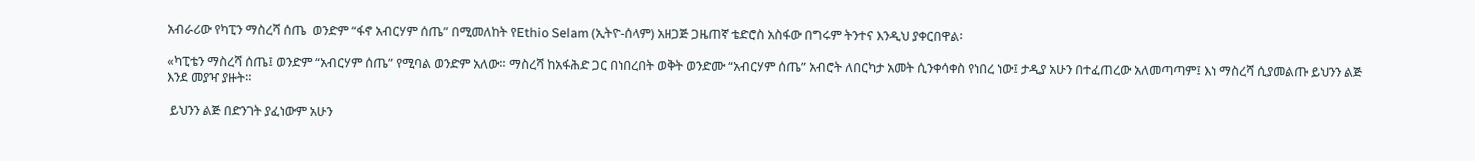አብራሪው የካፒን ማስረሻ ሰጤ  ወንድም “ፋኖ አብርሃም ሰጤ” በሚመለከት የEthio Selam (ኢትዮ-ሰላም) አዘጋጅ ጋዜጠኛ ቴድሮስ አስፋው በግሩም ትንተና እንዲህ ያቀርበዋል፡

«ካፒቴን ማስረሻ ሰጤ፤ ወንድም “አብርሃም ሰጤ” የሚባል ወንድም አለው። ማስረሻ ከአፋሕድ ጋር በነበረበት ወቅት ወንድሙ “አብርሃም ሰጤ” አብሮት ለበርካታ አመት ሲንቀሳቀስ የነበረ ነው፤ ታዲያ አሁን በተፈጠረው አለመጣጣም፤ እነ ማስረሻ ሲያመልጡ ይህንን ልጅ እንደ መያዣ ያዙት።

 ይህንን ልጅ በድንገት ያፈነውም አሁን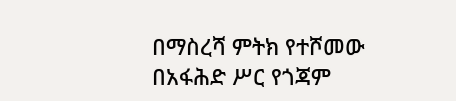በማስረሻ ምትክ የተሾመው በአፋሕድ ሥር የጎጃም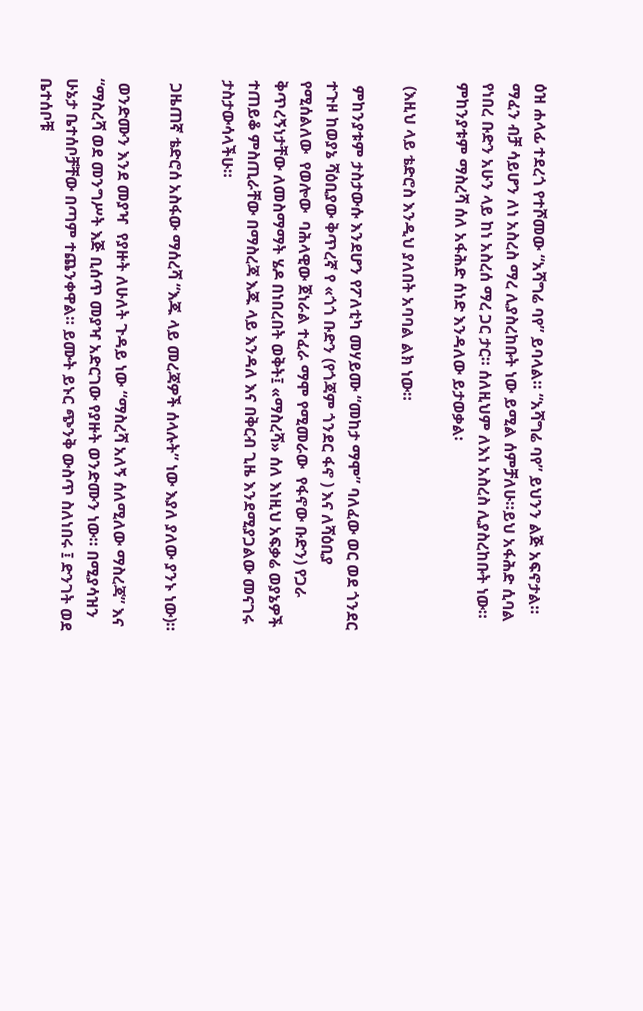ዕዝ ሐላፊ ተደረጎ የተሾመው “አሻግሬ ባየ” ይባላል። “አሻግሬ ባየ” ይህንን ልጅ አፍኖታል። ማፈን ብቻ ሳይሆን ለነ አስረስ ማረ ሊያስረከቡት ነው ይሚል ሰምቻለሁ።ይህ አፋሕድ ሲባል የነበረ ቡድን አሁን ላይ ከነ አስረሰ ማረ ጋር ታር። ሰለዚህም ለእነ አስረስ ሊያስረከቡት ነው። ምከንያቱም ማስረሻ ሰለ አፋሕድ ሰነድ እንዳለው ይታወቃል፡

 (እዚህ ላይ ቴድሮስ እንዲህ ያለበት አባባል ልክ ነው።

 ምከንያቱም ታስታውሱ እንደሆን የፖለቲካ መሃይሙ “መከታ ማሞ” ባለፈው ወር ወደ ጎንደር ተጉዞ ከወያኔ ሻዕቢያው ቅጥረኛ የ «ጎጎ ቡድን (የጎጃም ጎንደር ፋኖ ) እና ለሻዕቢያ የሚሰልለው  የወሎው  ባሕላዊው ጀነራል ተፈራ ማሞ የሚመራው  የፋኖው ቡድን) የጋራ ቅጥረኝነታቸው ለመስማማት ሄዶ በነበረበት ወቅት፤ «ማስረሻ» ሰለ እነዚህ አፍቃሬ ወያኔዎች ተጠይቆ ምስጢራቸው በማስረጃ እጁ ላይ እንዳለ እና በቅርብ ጊዜ እንደሚያጋልው መናገሩ ታስታውሳላችሁ።

 ጋዜጠኛ ቴድሮሰ አስፋው ማሰረሻ “እጁ ላይ መረጃዎች ሰላሉት” ነው እያለ ያለው ያንኑ ነው)።

 ወንድሙን እንደ መያዣ  የያዙት ለሁለት ጉዳይ ነው “ማስረሻ አለኝ ሰለሚለው ማስረጃ” እና “ማስረሻ ወደ መንግሥት እጅ ቢሰጥ መያዣ አድርገው የያዙት ወንድሙን ነው። በሚያሳዝን ሁኔታ ቤተሰቦቻቸው በጣም ተጨንቀዋል። ይሙት ይኑር ጭንቅ ውስጥ ስለነበሩ ፤ ድንገት ወደ ቤተሰቦቹ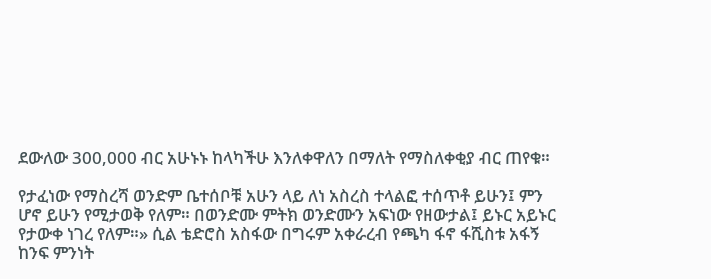ደውለው 300,000 ብር አሁኑኑ ከላካችሁ እንለቀዋለን በማለት የማስለቀቂያ ብር ጠየቁ።

የታፈነው የማስረሻ ወንድም ቤተሰቦቹ አሁን ላይ ለነ አስረስ ተላልፎ ተሰጥቶ ይሁን፤ ምን ሆኖ ይሁን የሚታወቅ የለም። በወንድሙ ምትክ ወንድሙን አፍነው የዘውታል፤ ይኑር አይኑር የታውቀ ነገረ የለም።» ሲል ቴድሮስ አስፋው በግሩም አቀራረብ የጫካ ፋኖ ፋሺስቱ አፋኝ ከንፍ ምንነት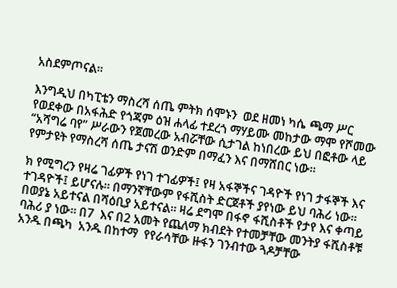አስደምጦናል።

እንግዲህ በካፒቴን ማስረሻ ሰጤ ምትክ ሰሞኑን  ወደ ዘመነ ካሴ ጫማ ሥር የወደቀው በአፋሕድ የጎጃም ዕዝ ሐላፊ ተደረጎ ማሃይሙ መከታው ማሞ የሾመው “አሻግሬ ባየ” ሥራውን የጀመረው አብሯቸው ሲታገል ከነበረው ይህ በፎቶው ላይ የምታዩት የማስረሻ ሰጤ ታናሽ ወንድም በማፈን እና በማሸበር ነው።

ክ የሚግረን የዛሬ ገፊዎች የነገ ተገፊዎች፤ የዛ አፋኞችና ገዳዮች የነገ ታፋኞች እና ተገዳዮች፤ ይሆናሉ። በማንኛቸውም የፋሺስት ድርጀቶች ያየነው ይህ ባሕሪ ነው። በወያኔ አይተናል በሻዕቢያ አይተናል። ዛሬ ደግሞ በፋኖ ፋሺስቶች የታየ እና ቀጣይ ባሕሪ ያ ነው። በ7  እና በ2 አመት የጨለማ ክብደት የተመቻቸው መንትያ ፋሺስቶቹ አንዱ በጫካ  አንዱ በከተማ  የየራሳቸው ዙፋን ገንብተው ጓዶቻቸው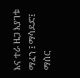እና ተራ ዜጋ እያገቱ ማፈን ፤ ማሳደድ፤ ማሰር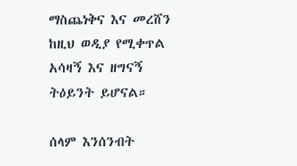ማስጨነቅና እና መረሸን ከዚህ ወዲያ የሚቀጥል አሳዛኝ እና ዘግናኝ ትዕይንት ይሆናል።

ሰላም እንሰንብት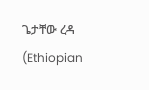ጌታቸው ረዳ (Ethiopian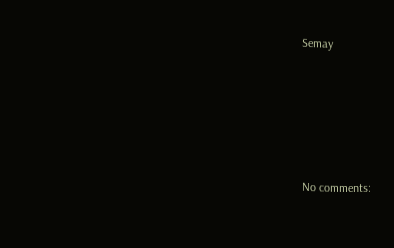Semay





No comments: